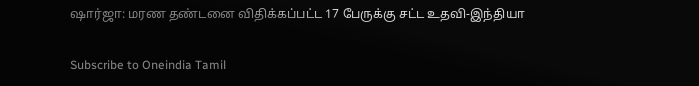ஷார்ஜா: மரண தண்டனை விதிக்கப்பட்ட 17 பேருக்கு சட்ட உதவி-இந்தியா

Subscribe to Oneindia Tamil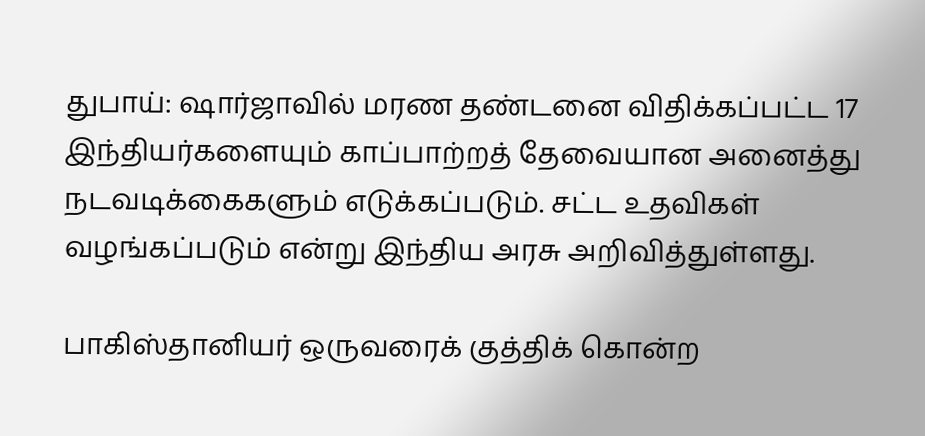துபாய்: ஷார்ஜாவில் மரண தண்டனை விதிக்கப்பட்ட 17 இந்தியர்களையும் காப்பாற்றத் தேவையான அனைத்து நடவடிக்கைகளும் எடுக்கப்படும். சட்ட உதவிகள் வழங்கப்படும் என்று இந்திய அரசு அறிவித்துள்ளது.

பாகிஸ்தானியர் ஒருவரைக் குத்திக் கொன்ற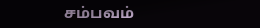சம்பவம்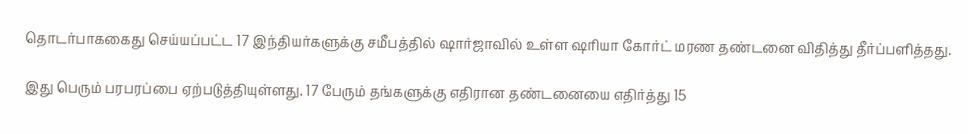தொடர்பாககைது செய்யப்பட்ட 17 இந்தியர்களுக்கு சமீபத்தில் ஷார்ஜாவில் உள்ள ஷரியா கோர்ட் மரண தண்டனை விதித்து தீர்ப்பளித்தது.

இது பெரும் பரபரப்பை ஏற்படுத்தியுள்ளது. 17 பேரும் தங்களுக்கு எதிரான தண்டனையை எதிர்த்து 15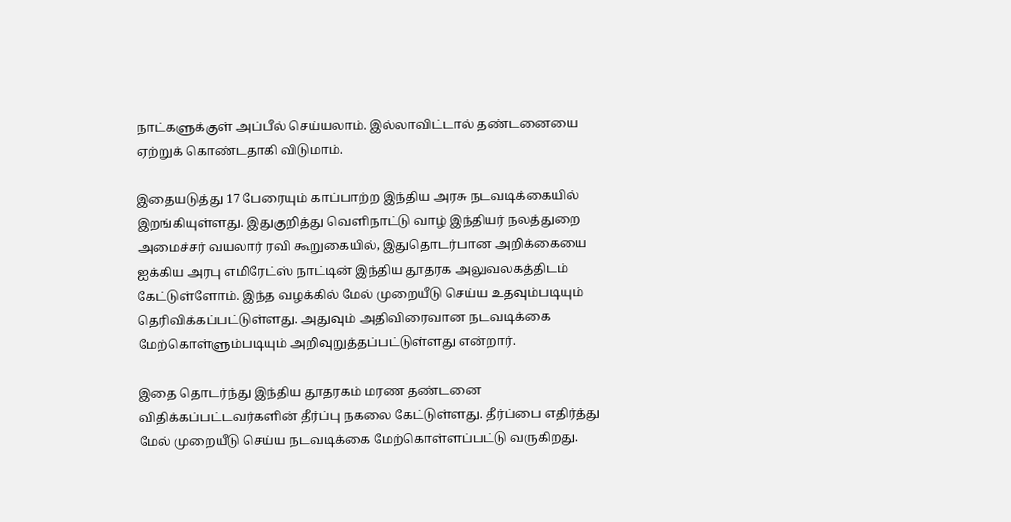நாட்களுக்குள் அப்பீல் செய்யலாம். இல்லாவிட்டால் தண்டனையை ஏற்றுக் கொண்டதாகி விடுமாம்.

இதையடுத்து 17 பேரையும் காப்பாற்ற இந்திய அரசு நடவடிக்கையில் இறங்கியுள்ளது. இதுகுறித்து வெளிநாட்டு வாழ் இந்தியர் நலத்துறை அமைச்சர் வயலார் ரவி கூறுகையில், இதுதொடர்பான அறிக்கையை ஐக்கிய அரபு எமிரேட்ஸ் நாட்டின் இந்திய தூதரக அலுவலகத்திடம் கேட்டுள்ளோம். இந்த வழக்கில் மேல் முறையீடு செய்ய உதவும்படியும் தெரிவிக்கப்பட்டுள்ளது. அதுவும் அதிவிரைவான நடவடிக்கை மேற்கொள்ளும்படியும் அறிவுறுத்தப்பட்டுள்ளது என்றார்.

இதை தொடர்ந்து இந்திய தூதரகம் மரண தண்டனை விதிக்கப்பட்டவர்களின் தீர்ப்பு நகலை கேட்டுள்ளது. தீர்ப்பை எதிர்த்து மேல் முறையீடு செய்ய நடவடிக்கை மேற்கொள்ளப்பட்டு வருகிறது.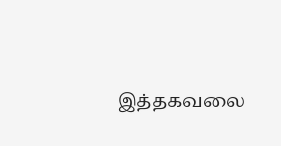இத்தகவலை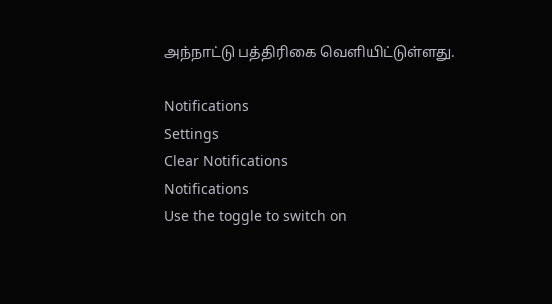அந்நாட்டு பத்திரிகை வெளியிட்டுள்ளது.

Notifications
Settings
Clear Notifications
Notifications
Use the toggle to switch on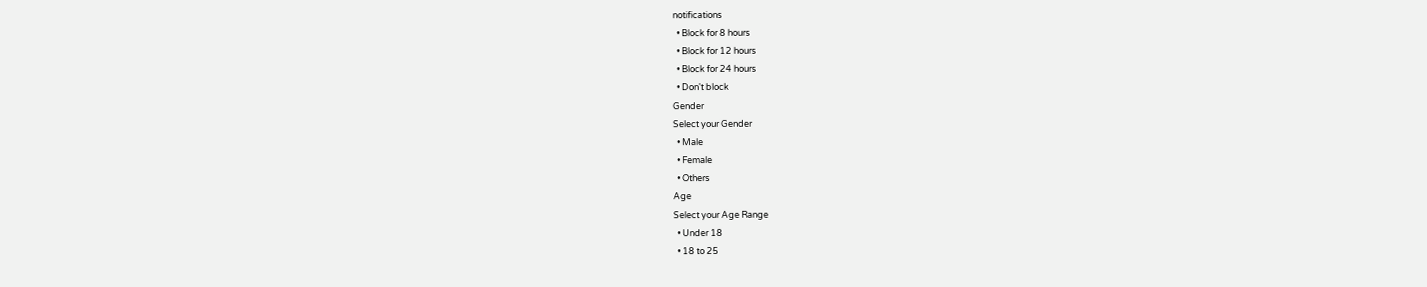notifications
  • Block for 8 hours
  • Block for 12 hours
  • Block for 24 hours
  • Don't block
Gender
Select your Gender
  • Male
  • Female
  • Others
Age
Select your Age Range
  • Under 18
  • 18 to 25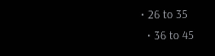• 26 to 35
  • 36 to 45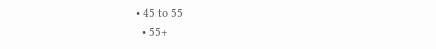• 45 to 55
  • 55+